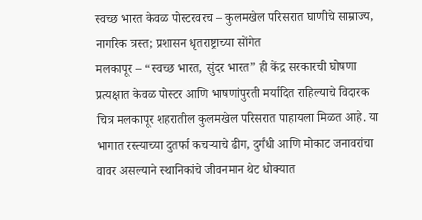स्वच्छ भारत केवळ पोस्टरवरच – कुलमखेल परिसरात घाणीचे साम्राज्य, नागरिक त्रस्त; प्रशासन धृतराष्ट्राच्या सोंगेत
मलकापूर – “स्वच्छ भारत, सुंदर भारत” ही केंद्र सरकारची घोषणा प्रत्यक्षात केवळ पोस्टर आणि भाषणांपुरती मर्यादित राहिल्याचे विदारक चित्र मलकापूर शहरातील कुलमखेल परिसरात पाहायला मिळत आहे. या भागात रस्त्याच्या दुतर्फा कचऱ्याचे ढीग, दुर्गंधी आणि मोकाट जनावरांचा वावर असल्याने स्थानिकांचे जीवनमान थेट धोक्यात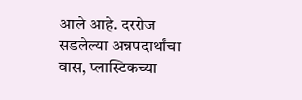आले आहे. दररोज सडलेल्या अन्नपदार्थांचा वास, प्लास्टिकच्या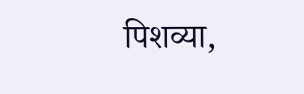पिशव्या,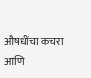औषधींचा कचरा आणि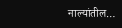नाल्यांतील…